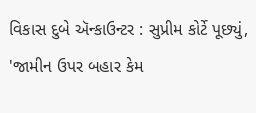વિકાસ દુબે ઍન્કાઉન્ટર : સુપ્રીમ કોર્ટે પૂછ્યું, 'જામીન ઉપર બહાર કેમ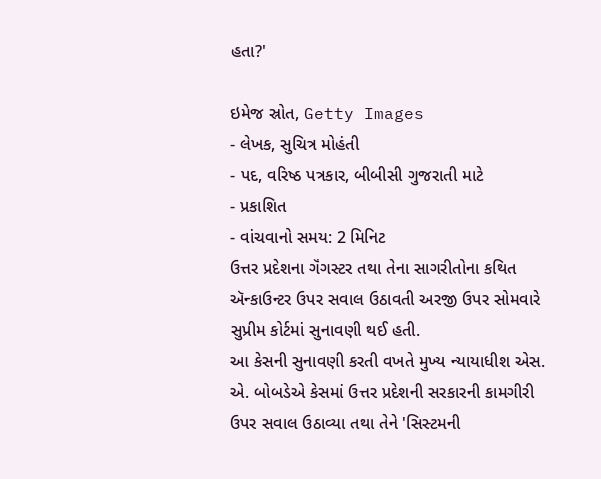હતા?'

ઇમેજ સ્રોત, Getty Images
- લેખક, સુચિત્ર મોહંતી
- પદ, વરિષ્ઠ પત્રકાર, બીબીસી ગુજરાતી માટે
- પ્રકાશિત
- વાંચવાનો સમય: 2 મિનિટ
ઉત્તર પ્રદેશના ગૅંગસ્ટર તથા તેના સાગરીતોના કથિત ઍન્કાઉન્ટર ઉપર સવાલ ઉઠાવતી અરજી ઉપર સોમવારે સુપ્રીમ કોર્ટમાં સુનાવણી થઈ હતી.
આ કેસની સુનાવણી કરતી વખતે મુખ્ય ન્યાયાધીશ એસ. એ. બોબડેએ કેસમાં ઉત્તર પ્રદેશની સરકારની કામગીરી ઉપર સવાલ ઉઠાવ્યા તથા તેને 'સિસ્ટમની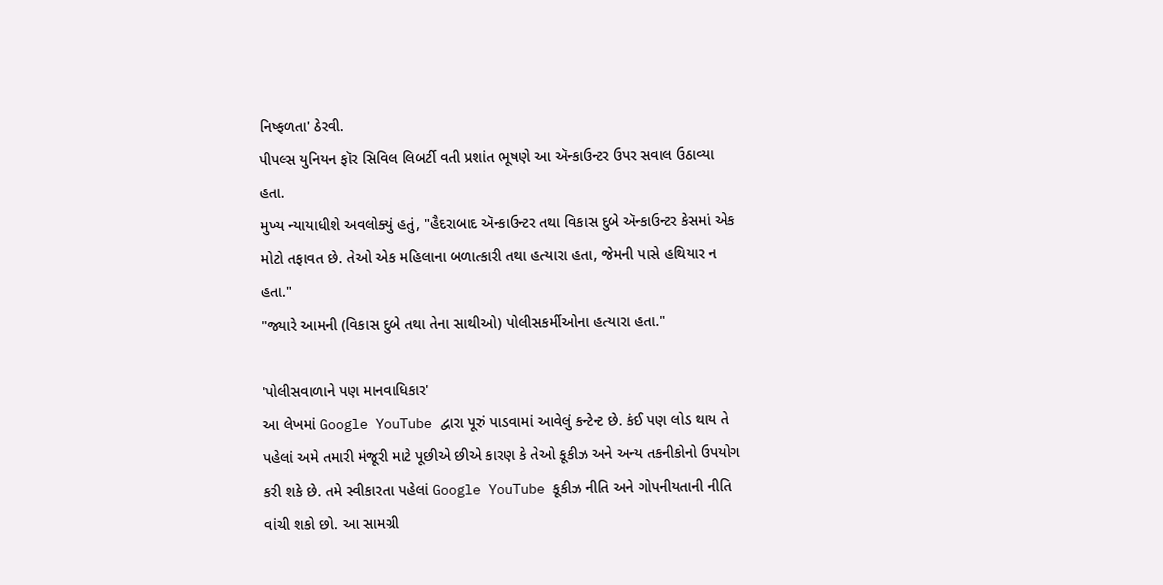નિષ્ફળતા' ઠેરવી.
પીપલ્સ યુનિયન ફૉર સિવિલ લિબર્ટી વતી પ્રશાંત ભૂષણે આ ઍન્કાઉન્ટર ઉપર સવાલ ઉઠાવ્યા હતા.
મુખ્ય ન્યાયાધીશે અવલોક્યું હતું, "હૈદરાબાદ ઍન્કાઉન્ટર તથા વિકાસ દુબે ઍન્કાઉન્ટર કેસમાં એક મોટો તફાવત છે. તેઓ એક મહિલાના બળાત્કારી તથા હત્યારા હતા, જેમની પાસે હથિયાર ન હતા."
"જ્યારે આમની (વિકાસ દુબે તથા તેના સાથીઓ) પોલીસકર્મીઓના હત્યારા હતા."

'પોલીસવાળાને પણ માનવાધિકાર'
આ લેખમાં Google YouTube દ્વારા પૂરું પાડવામાં આવેલું કન્ટેન્ટ છે. કંઈ પણ લોડ થાય તે પહેલાં અમે તમારી મંજૂરી માટે પૂછીએ છીએ કારણ કે તેઓ કૂકીઝ અને અન્ય તકનીકોનો ઉપયોગ કરી શકે છે. તમે સ્વીકારતા પહેલાં Google YouTube કૂકીઝ નીતિ અને ગોપનીયતાની નીતિ વાંચી શકો છો. આ સામગ્રી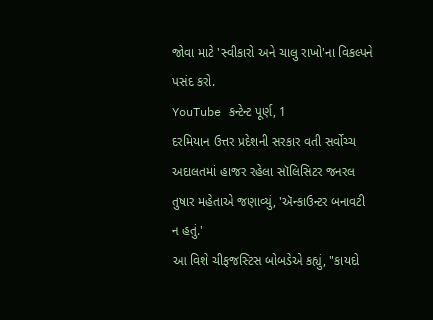જોવા માટે 'સ્વીકારો અને ચાલુ રાખો'ના વિકલ્પને પસંદ કરો.
YouTube કન્ટેન્ટ પૂર્ણ, 1
દરમિયાન ઉત્તર પ્રદેશની સરકાર વતી સર્વોચ્ચ અદાલતમાં હાજર રહેલા સૉલિસિટર જનરલ તુષાર મહેતાએ જણાવ્યું, 'ઍન્કાઉન્ટર બનાવટી ન હતું.'
આ વિશે ચીફજસ્ટિસ બોબડેએ કહ્યું, "કાયદો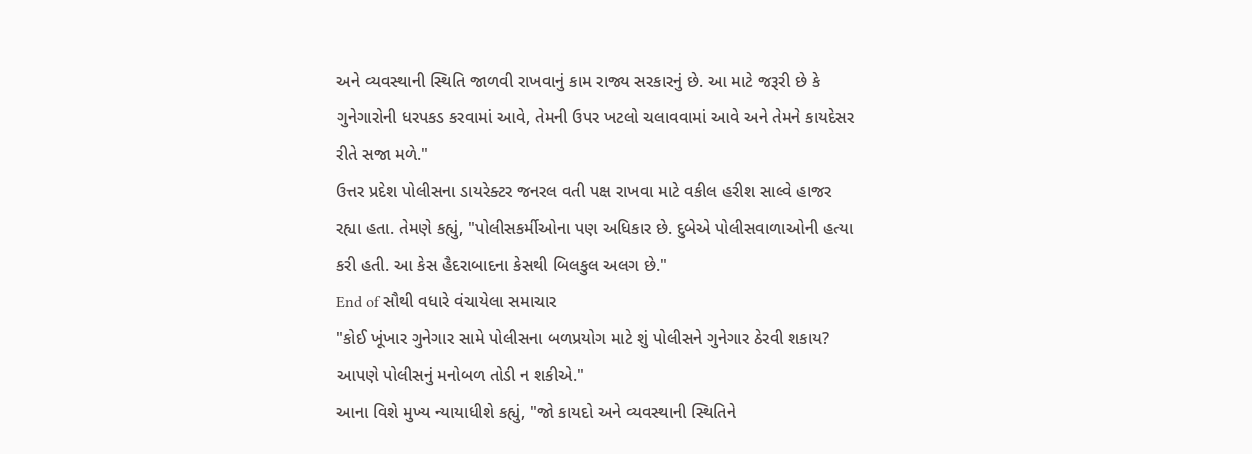અને વ્યવસ્થાની સ્થિતિ જાળવી રાખવાનું કામ રાજ્ય સરકારનું છે. આ માટે જરૂરી છે કે ગુનેગારોની ધરપકડ કરવામાં આવે, તેમની ઉપર ખટલો ચલાવવામાં આવે અને તેમને કાયદેસર રીતે સજા મળે."
ઉત્તર પ્રદેશ પોલીસના ડાયરેક્ટર જનરલ વતી પક્ષ રાખવા માટે વકીલ હરીશ સાલ્વે હાજર રહ્યા હતા. તેમણે કહ્યું, "પોલીસકર્મીઓના પણ અધિકાર છે. દુબેએ પોલીસવાળાઓની હત્યા કરી હતી. આ કેસ હૈદરાબાદના કેસથી બિલકુલ અલગ છે."
End of સૌથી વધારે વંચાયેલા સમાચાર
"કોઈ ખૂંખાર ગુનેગાર સામે પોલીસના બળપ્રયોગ માટે શું પોલીસને ગુનેગાર ઠેરવી શકાય? આપણે પોલીસનું મનોબળ તોડી ન શકીએ."
આના વિશે મુખ્ય ન્યાયાધીશે કહ્યું, "જો કાયદો અને વ્યવસ્થાની સ્થિતિને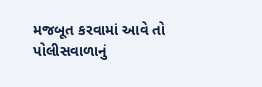મજબૂત કરવામાં આવે તો પોલીસવાળાનું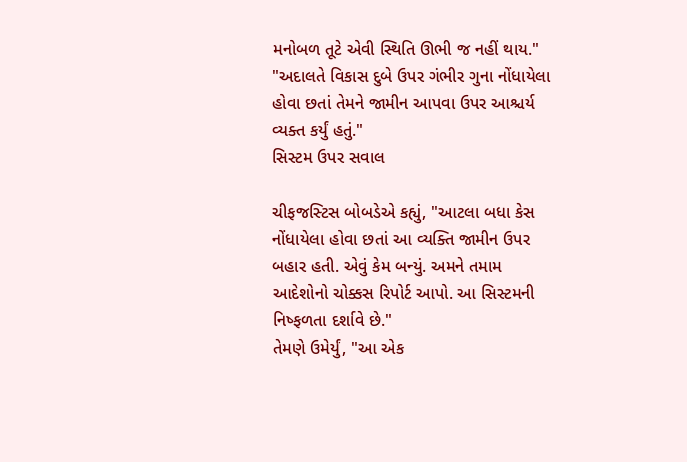મનોબળ તૂટે એવી સ્થિતિ ઊભી જ નહીં થાય."
"અદાલતે વિકાસ દુબે ઉપર ગંભીર ગુના નોંધાયેલા હોવા છતાં તેમને જામીન આપવા ઉપર આશ્ચર્ય વ્યક્ત કર્યું હતું."
સિસ્ટમ ઉપર સવાલ

ચીફજસ્ટિસ બોબડેએ કહ્યું, "આટલા બધા કેસ નોંધાયેલા હોવા છતાં આ વ્યક્તિ જામીન ઉપર બહાર હતી. એવું કેમ બન્યું. અમને તમામ આદેશોનો ચોક્કસ રિપોર્ટ આપો. આ સિસ્ટમની નિષ્ફળતા દર્શાવે છે."
તેમણે ઉમેર્યું, "આ એક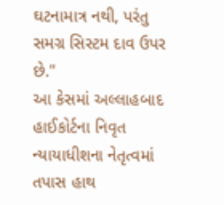ઘટનામાત્ર નથી, પરંતુ સમગ્ર સિસ્ટમ દાવ ઉપર છે."
આ કેસમાં અલ્લાહબાદ હાઈકોર્ટના નિવૃત ન્યાયાધીશના નેતૃત્વમાં તપાસ હાથ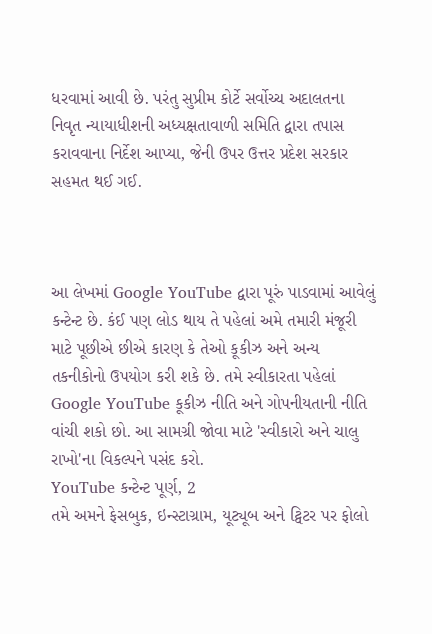ધરવામાં આવી છે. પરંતુ સુપ્રીમ કોર્ટે સર્વોચ્ચ અદાલતના નિવૃત ન્યાયાધીશની અધ્યક્ષતાવાળી સમિતિ દ્વારા તપાસ કરાવવાના નિર્દેશ આપ્યા, જેની ઉપર ઉત્તર પ્રદેશ સરકાર સહમત થઈ ગઈ.



આ લેખમાં Google YouTube દ્વારા પૂરું પાડવામાં આવેલું કન્ટેન્ટ છે. કંઈ પણ લોડ થાય તે પહેલાં અમે તમારી મંજૂરી માટે પૂછીએ છીએ કારણ કે તેઓ કૂકીઝ અને અન્ય તકનીકોનો ઉપયોગ કરી શકે છે. તમે સ્વીકારતા પહેલાં Google YouTube કૂકીઝ નીતિ અને ગોપનીયતાની નીતિ વાંચી શકો છો. આ સામગ્રી જોવા માટે 'સ્વીકારો અને ચાલુ રાખો'ના વિકલ્પને પસંદ કરો.
YouTube કન્ટેન્ટ પૂર્ણ, 2
તમે અમને ફેસબુક, ઇન્સ્ટાગ્રામ, યૂટ્યૂબ અને ટ્વિટર પર ફોલો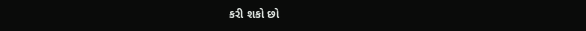કરી શકો છો